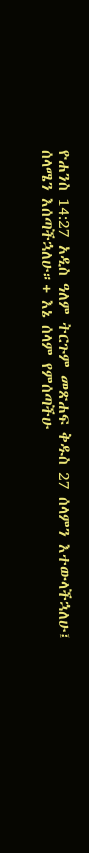ዮሐንስ 14:27 አዲስ ዓለም ትርጉም መጽሐፍ ቅዱስ 27 ሰላምን እተውላችኋለሁ፤ ሰላሜን እሰጣችኋለሁ።+ እኔ ሰላም የምሰጣችሁ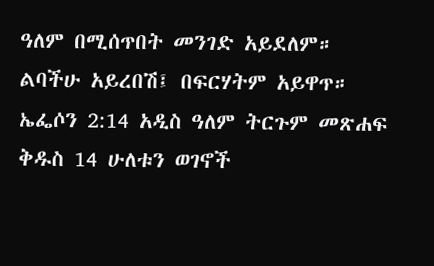ዓለም በሚሰጥበት መንገድ አይደለም። ልባችሁ አይረበሽ፤ በፍርሃትም አይዋጥ። ኤፌሶን 2:14 አዲስ ዓለም ትርጉም መጽሐፍ ቅዱስ 14 ሁለቱን ወገኖች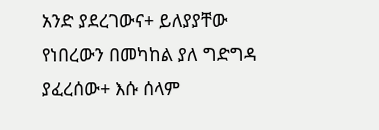አንድ ያደረገውና+ ይለያያቸው የነበረውን በመካከል ያለ ግድግዳ ያፈረሰው+ እሱ ሰላም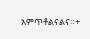አምጥቶልናልና።+